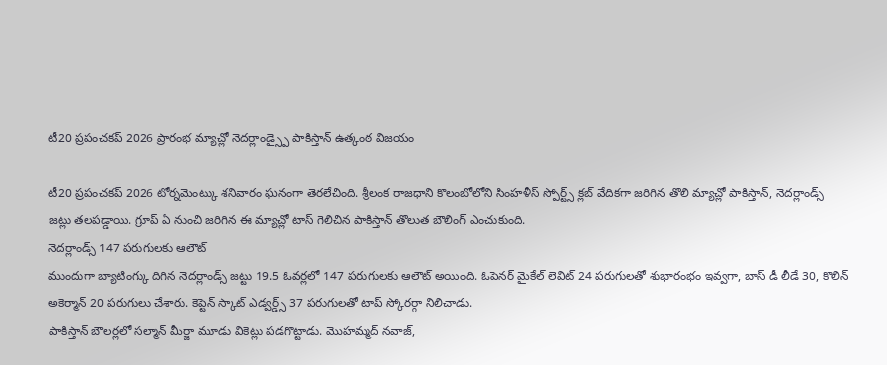టీ20 ప్రపంచకప్ 2026 ప్రారంభ మ్యాచ్లో నెదర్లాండ్స్పై పాకిస్తాన్ ఉత్కంఠ విజయం

టీ20 ప్రపంచకప్ 2026 టోర్నమెంట్కు శనివారం ఘనంగా తెరలేచింది. శ్రీలంక రాజధాని కొలంబోలోని సింహళీస్ స్పోర్ట్స్ క్లబ్ వేదికగా జరిగిన తొలి మ్యాచ్లో పాకిస్తాన్, నెదర్లాండ్స్ జట్లు తలపడ్డాయి. గ్రూప్ ఏ నుంచి జరిగిన ఈ మ్యాచ్లో టాస్ గెలిచిన పాకిస్తాన్ తొలుత బౌలింగ్ ఎంచుకుంది.
నెదర్లాండ్స్ 147 పరుగులకు ఆలౌట్
ముందుగా బ్యాటింగ్కు దిగిన నెదర్లాండ్స్ జట్టు 19.5 ఓవర్లలో 147 పరుగులకు ఆలౌట్ అయింది. ఓపెనర్ మైకేల్ లెవిట్ 24 పరుగులతో శుభారంభం ఇవ్వగా, బాస్ డీ లీడే 30, కొలిన్ అకెర్మాన్ 20 పరుగులు చేశారు. కెప్టెన్ స్కాట్ ఎడ్వర్డ్స్ 37 పరుగులతో టాప్ స్కోరర్గా నిలిచాడు.
పాకిస్తాన్ బౌలర్లలో సల్మాన్ మీర్జా మూడు వికెట్లు పడగొట్టాడు. మొహమ్మద్ నవాజ్,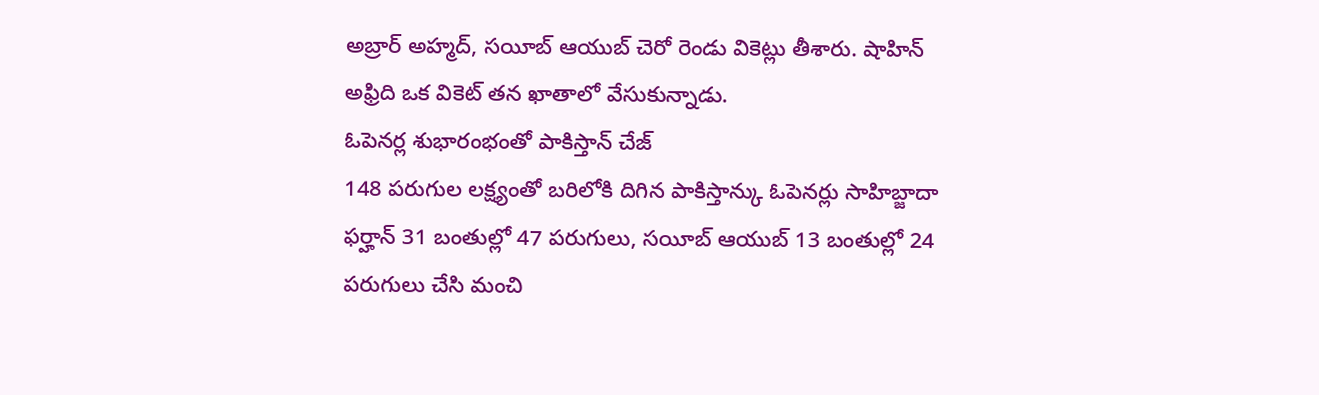అబ్రార్ అహ్మద్, సయీబ్ ఆయుబ్ చెరో రెండు వికెట్లు తీశారు. షాహిన్ అఫ్రిది ఒక వికెట్ తన ఖాతాలో వేసుకున్నాడు.
ఓపెనర్ల శుభారంభంతో పాకిస్తాన్ చేజ్
148 పరుగుల లక్ష్యంతో బరిలోకి దిగిన పాకిస్తాన్కు ఓపెనర్లు సాహిబ్జాదా ఫర్హాన్ 31 బంతుల్లో 47 పరుగులు, సయీబ్ ఆయుబ్ 13 బంతుల్లో 24 పరుగులు చేసి మంచి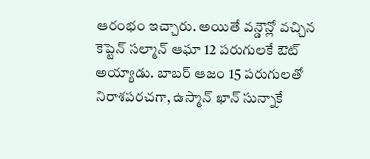ఆరంభం ఇచ్చారు. అయితే వన్డౌన్లో వచ్చిన కెప్టెన్ సల్మాన్ ఆఘా 12 పరుగులకే ఔట్ అయ్యాడు. బాబర్ ఆజం 15 పరుగులతో నిరాశపరచగా, ఉస్మాన్ ఖాన్ సున్నాకే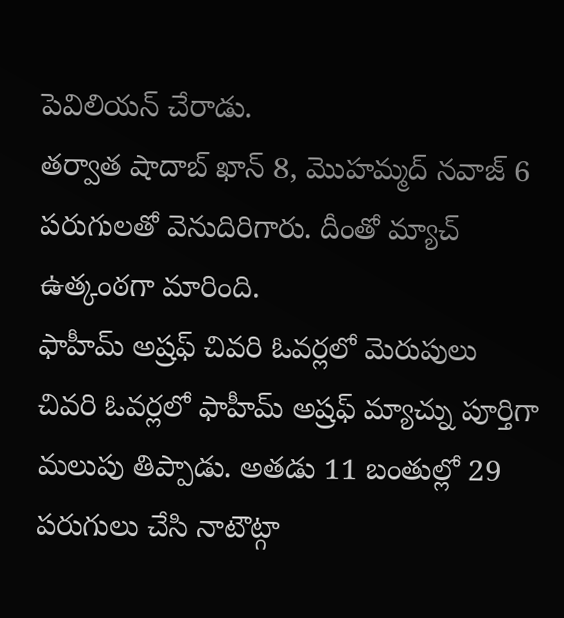పెవిలియన్ చేరాడు.
తర్వాత షాదాబ్ ఖాన్ 8, మొహమ్మద్ నవాజ్ 6 పరుగులతో వెనుదిరిగారు. దీంతో మ్యాచ్ ఉత్కంఠగా మారింది.
ఫాహీమ్ అష్రఫ్ చివరి ఓవర్లలో మెరుపులు
చివరి ఓవర్లలో ఫాహీమ్ అష్రఫ్ మ్యాచ్ను పూర్తిగా మలుపు తిప్పాడు. అతడు 11 బంతుల్లో 29 పరుగులు చేసి నాటౌట్గా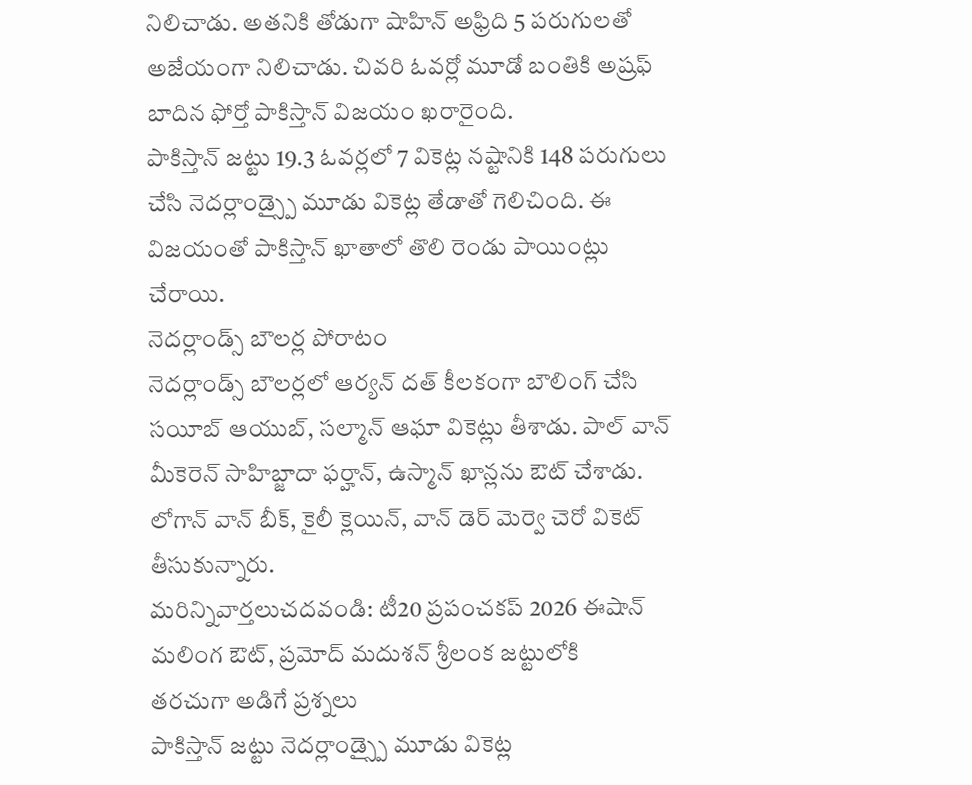నిలిచాడు. అతనికి తోడుగా షాహిన్ అఫ్రిది 5 పరుగులతో అజేయంగా నిలిచాడు. చివరి ఓవర్లో మూడో బంతికి అష్రఫ్ బాదిన ఫోర్తో పాకిస్తాన్ విజయం ఖరారైంది.
పాకిస్తాన్ జట్టు 19.3 ఓవర్లలో 7 వికెట్ల నష్టానికి 148 పరుగులు చేసి నెదర్లాండ్స్పై మూడు వికెట్ల తేడాతో గెలిచింది. ఈ విజయంతో పాకిస్తాన్ ఖాతాలో తొలి రెండు పాయింట్లు చేరాయి.
నెదర్లాండ్స్ బౌలర్ల పోరాటం
నెదర్లాండ్స్ బౌలర్లలో ఆర్యన్ దత్ కీలకంగా బౌలింగ్ చేసి సయీబ్ ఆయుబ్, సల్మాన్ ఆఘా వికెట్లు తీశాడు. పాల్ వాన్ మీకెరెన్ సాహిబ్జాదా ఫర్హాన్, ఉస్మాన్ ఖాన్లను ఔట్ చేశాడు. లోగాన్ వాన్ బీక్, కైలీ క్లెయిన్, వాన్ డెర్ మెర్వె చెరో వికెట్ తీసుకున్నారు.
మరిన్నివార్తలుచదవండి: టీ20 ప్రపంచకప్ 2026 ఈషాన్ మలింగ ఔట్, ప్రమోద్ మదుశన్ శ్రీలంక జట్టులోకి
తరచుగా అడిగే ప్రశ్నలు
పాకిస్తాన్ జట్టు నెదర్లాండ్స్పై మూడు వికెట్ల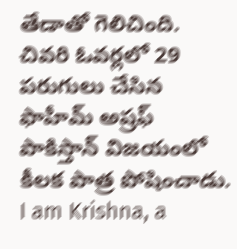తేడాతో గెలిచింది.
చివరి ఓవర్లలో 29 పరుగులు చేసిన ఫాహీమ్ అష్రఫ్ పాకిస్తాన్ విజయంలో కీలక పాత్ర పోషించాడు.
I am Krishna, a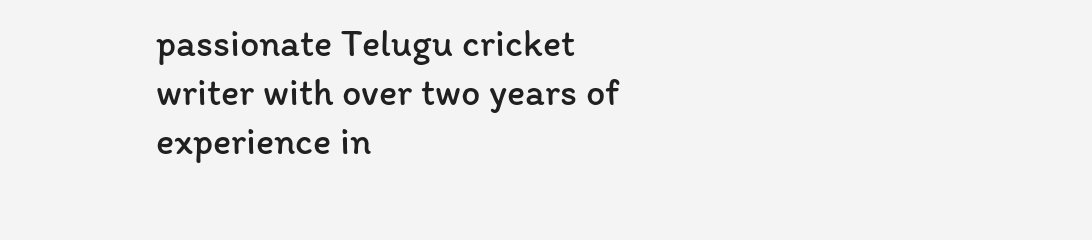passionate Telugu cricket writer with over two years of experience in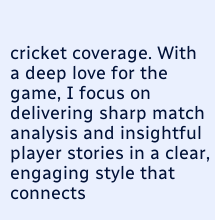cricket coverage. With a deep love for the game, I focus on delivering sharp match analysis and insightful player stories in a clear, engaging style that connects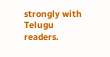strongly with Telugu readers.